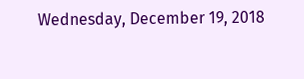Wednesday, December 19, 2018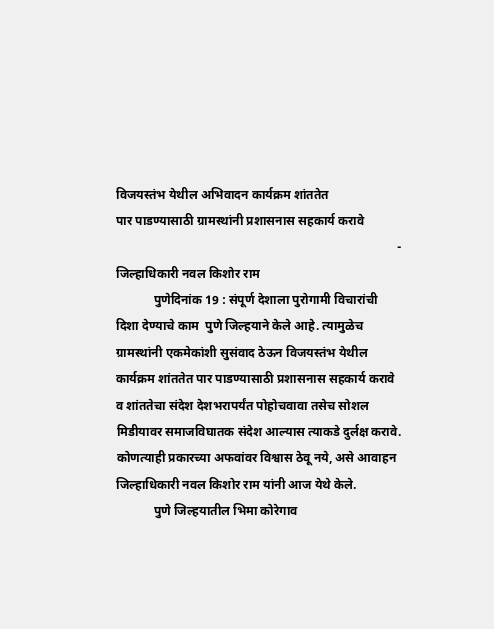विजयस्तंभ येथील अभिवादन कार्यक्रम शांततेत
पार पाडण्यासाठी ग्रामस्थांनी प्रशासनास सहकार्य करावे
                                                                                          - जिल्हाधिकारी नवल किशोर राम
            पुणेदिनांक 19 : संपूर्ण देशाला पुरोगामी विचारांची दिशा देण्याचे काम  पुणे ‍जिल्हयाने केले आहे. त्यामुळेच ग्रामस्थांनी एकमेकांशी सुसंवाद ठेऊन विजयस्तंभ येथील कार्यक्रम शांततेत पार पाडण्यासाठी प्रशासनास सहकार्य करावे व शांततेचा संदेश देशभरापर्यंत पोहोचवावा तसेच सोशल मिडीयावर समाजविघातक संदेश आल्यास त्याकडे दुर्लक्ष करावे. कोणत्याही प्रकारच्या अफवांवर विश्वास ठेवू नये, असे आवाहन  जिल्हाधिकारी नवल किशोर राम यांनी आज येथे केले.
            पुणे जिल्हयातील भिमा कोरेगाव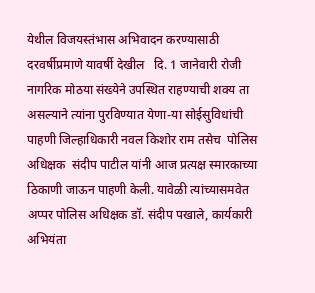येथील विजयस्तंभास अभिवादन करण्यासाठी दरवर्षीप्रमाणे यावर्षी देखील   दि. 1 जानेवारी रोजी नागरिक मोठया संख्येने उपस्थित राहण्याची शक्य ता असल्याने त्यांना पुरविण्यात येणा-या सोईसुविधांची पाहणी जिल्हाधिकारी नवल किशोर राम तसेच  पोलिस अधिक्षक  संदीप पाटील यांनी आज प्रत्यक्ष स्मारकाच्या ठिकाणी जाऊन पाहणी केली. यावेळी त्यांच्यासमवेत अप्पर पोलिस अधिक्षक डॉ. संदीप पखाले, कार्यकारी अभियंता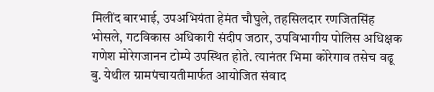मिलींद बारभाई, उपअभियंता हेमंत चौघुले, तहसिलदार रणजितसिंह भोसले, गटविकास अधिकारी संदीप जठार, उपविभागीय पोलिस अधिक्षक गणेश मोरेगजानन टोम्पे उपस्थित होते. त्यानंतर भिमा कोरेगाव तसेच वढू बु. येथील ग्रामपंचायतीमार्फत आयोजित संवाद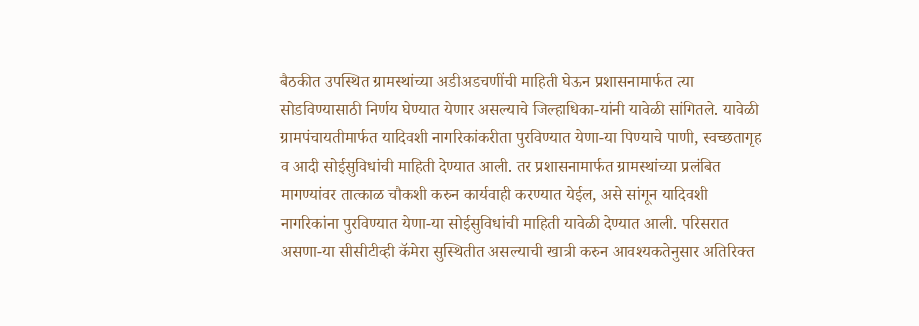बैठकीत उपस्थित ग्रामस्थांच्या अडीअडचणींची माहिती घेऊन प्रशासनामार्फत त्या सोडविण्यासाठी निर्णय घेण्यात येणार असल्याचे जिल्हाधिका-यांनी यावेळी सांगितले. यावेळी ग्रामपंचायतीमार्फत यादिवशी नागरिकांकरीता पुरविण्यात येणा-या पिण्याचे पाणी, स्वच्छतागृह व आदी सोईसुविधांची माहिती देण्यात आली. तर प्रशासनामार्फत ग्रामस्थांच्या प्रलंबित मागण्यांवर तात्काळ चौकशी करुन कार्यवाही करण्यात येईल, असे सांगून यादिवशी नागरिकांना पुरविण्यात येणा-या सोईसुविधांची माहिती यावेळी देण्यात आली. परिसरात असणा-या सीसीटीव्ही कॅमेरा सुस्थितीत असल्याची खात्री करुन आवश्यकतेनुसार अतिरिक्त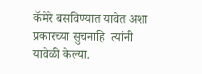कॅमेरे बसविण्यात यावेत अशा प्रकारच्या सुचनाहि  त्यांनी यावेळी केल्या.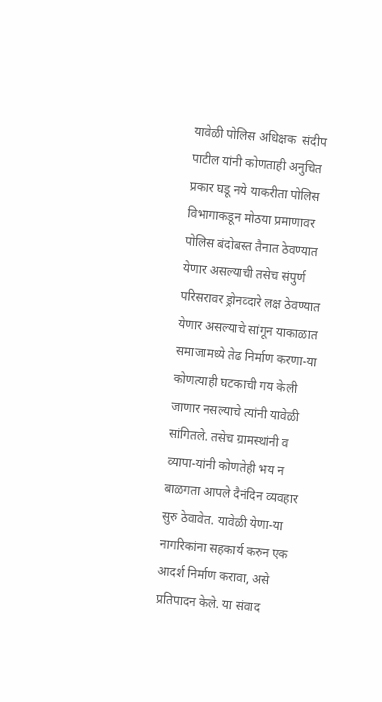यावेळी पोलिस अधिक्षक  संदीप पाटील यांनी कोणताही अनुचित प्रकार घडू नये याकरीता पोलिस विभागाकडून मोठया प्रमाणावर पोलिस बंदोबस्त तैनात ठेवण्यात येणार असल्याची तसेच संपुर्ण परिसरावर ड्रोनव्दारे लक्ष ठेवण्यात येणार असल्याचे सांगून याकाळात समाजामध्ये तेढ निर्माण करणा-या कोणत्याही घटकाची गय केली जाणार नसल्याचे त्यांनी यावेळी सांगितले. तसेच ग्रामस्थांनी व व्यापा-यांनी कोणतेही भय न बाळगता आपले दैनंदिन व्यवहार सुरु ठेवावेत. यावेळी येणा-या नागरिकांना सहकार्य करुन एक आदर्श निर्माण करावा, असे प्रतिपादन केले. या संवाद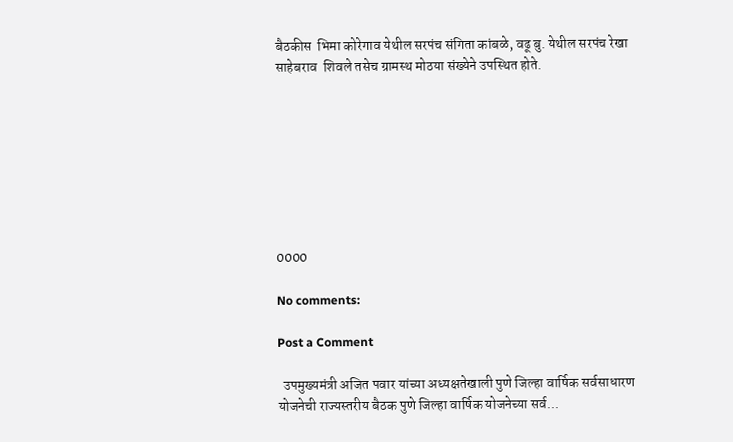बैठकीस  भिमा कोरेगाव येथील सरपंच संगिता कांबळे, वढू बु. येथील सरपंच रेखा साहेबराव  शिवले तसेच ग्रामस्थ मोठया संख्येने उपस्थित होते.








0000

No comments:

Post a Comment

  उपमुख्यमंत्री अजित पवार यांच्या अध्यक्षतेखाली पुणे जिल्हा वार्षिक सर्वसाधारण योजनेची राज्यस्तरीय बैठक पुणे जिल्हा वार्षिक योजनेच्या सर्व...